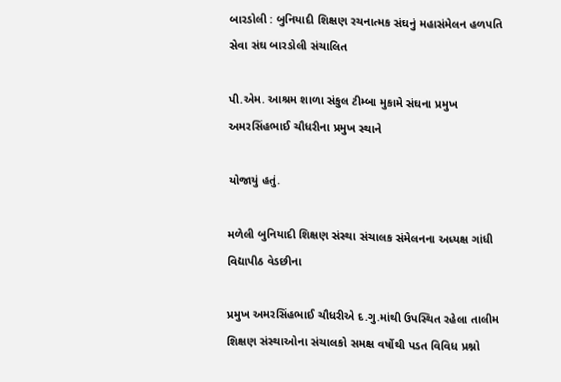બારડોલી : બુનિયાદી શિક્ષણ રચનાત્મક સંઘનું મહાસંમેલન હળપતિ સેવા સંઘ બારડોલી સંચાલિત

પી.એમ. આશ્રમ શાળા સંકુલ ટીમ્બા મુકામે સંઘના પ્રમુખ અમરસિંહભાઈ ચૌધરીના પ્રમુખ સ્થાને

યોજાયું હતું.

મળેલી બુનિયાદી શિક્ષણ સંસ્થા સંચાલક સંમેલનના અધ્યક્ષ ગાંધી વિદ્યાપીઠ વેડછીના

પ્રમુખ અમરસિંહભાઈ ચૌધરીએ દ.ગુ.માંથી ઉપસ્થિત રહેલા તાલીમ શિક્ષણ સંસ્થાઓના સંચાલકો સમક્ષ વર્ષોથી પડત વિવિધ પ્રશ્નો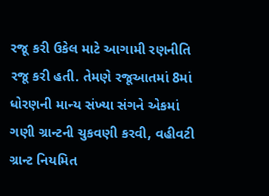રજૂ કરી ઉકેલ માટે આગામી રણનીતિ રજૂ કરી હતી. તેમણે રજૂઆતમાં 8માં ધોરણની માન્ય સંખ્યા સંગને એકમાં ગણી ગ્રાન્ટની ચુકવણી કરવી, વહીવટી ગ્રાન્ટ નિયમિત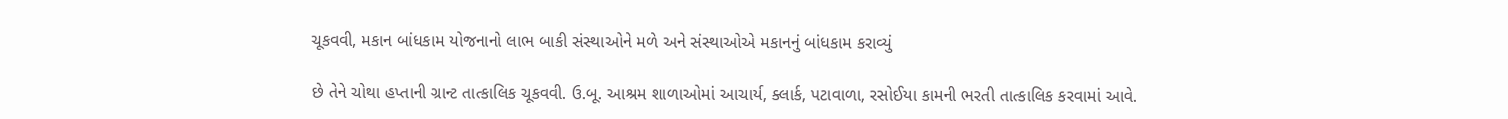ચૂકવવી, મકાન બાંધકામ યોજનાનો લાભ બાકી સંસ્થાઓને મળે અને સંસ્થાઓએ મકાનનું બાંધકામ કરાવ્યું

છે તેને ચોથા હપ્તાની ગ્રાન્ટ તાત્કાલિક ચૂકવવી. ઉ.બૂ. આશ્રમ શાળાઓમાં આચાર્ય, ક્લાર્ક, પટાવાળા, રસોઈયા કામની ભરતી તાત્કાલિક કરવામાં આવે.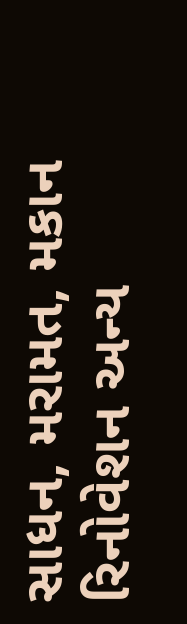સાધન, મરામત, મકાન રિનોવેશન અન્ય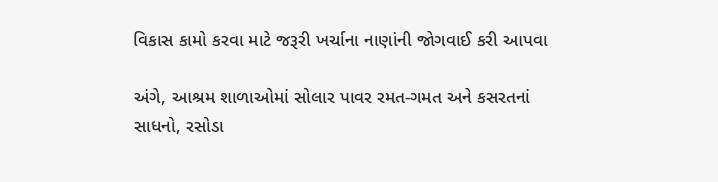વિકાસ કામો કરવા માટે જરૂરી ખર્ચાના નાણાંની જોગવાઈ કરી આપવા

અંગે, આશ્રમ શાળાઓમાં સોલાર પાવર રમત-ગમત અને કસરતનાં સાધનો, રસોડા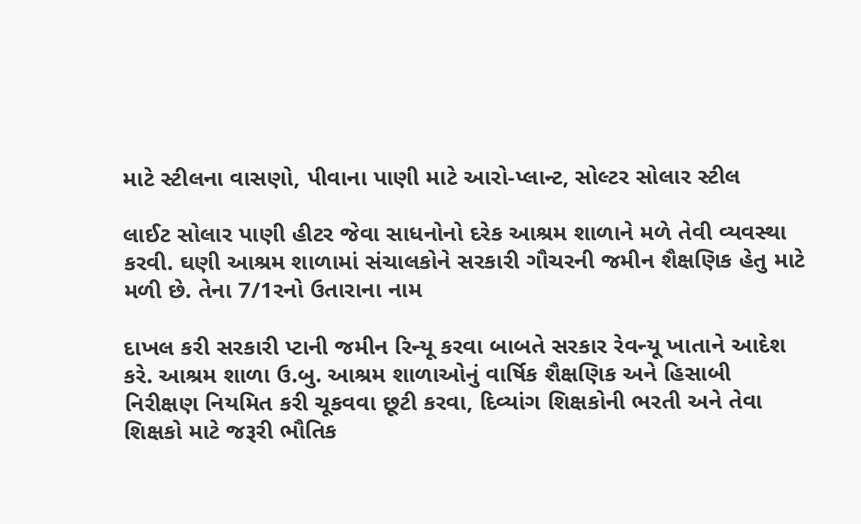માટે સ્ટીલના વાસણો, પીવાના પાણી માટે આરો-પ્લાન્ટ, સોલ્ટર સોલાર સ્ટીલ

લાઈટ સોલાર પાણી હીટર જેવા સાધનોનો દરેક આશ્રમ શાળાને મળે તેવી વ્યવસ્થા કરવી. ઘણી આશ્રમ શાળામાં સંચાલકોને સરકારી ગૌચરની જમીન શૈક્ષણિક હેતુ માટે મળી છે. તેના 7/1રનો ઉતારાના નામ

દાખલ કરી સરકારી પ્ટાની જમીન રિન્યૂ કરવા બાબતે સરકાર રેવન્યૂ ખાતાને આદેશ કરે. આશ્રમ શાળા ઉ.બુ. આશ્રમ શાળાઓનું વાર્ષિક શૈક્ષણિક અને હિસાબી નિરીક્ષણ નિયમિત કરી ચૂકવવા છૂટી કરવા, દિવ્યાંગ શિક્ષકોની ભરતી અને તેવા શિક્ષકો માટે જરૂરી ભૌતિક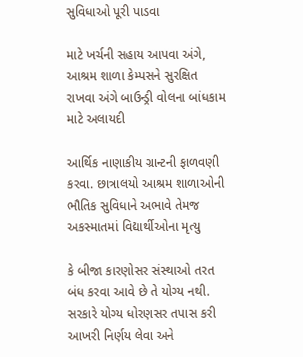સુવિધાઓ પૂરી પાડવા

માટે ખર્ચની સહાય આપવા અંગે, આશ્રમ શાળા કેમ્પસને સુરક્ષિત રાખવા અંગે બાઉન્ડ્રી વોલના બાંધકામ માટે અલાયદી

આર્થિક નાણાકીય ગ્રાન્ટની ફાળવણી કરવા. છાત્રાલયો આશ્રમ શાળાઓની ભૌતિક સુવિધાને અભાવે તેમજ અકસ્માતમાં વિદ્યાર્થીઓના મૃત્યુ

કે બીજા કારણોસર સંસ્થાઓ તરત બંધ કરવા આવે છે તે યોગ્ય નથી. સરકારે યોગ્ય ધોરણસર તપાસ કરી આખરી નિર્ણય લેવા અને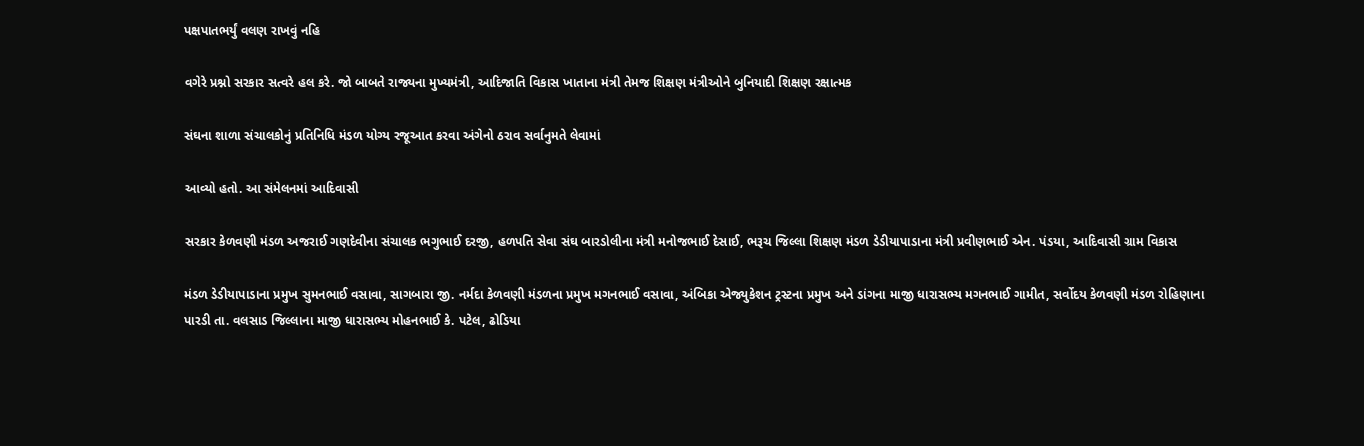પક્ષપાતભર્યું વલણ રાખવું નહિ

વગેરે પ્રશ્નો સરકાર સત્વરે હલ કરે. જો બાબતે રાજ્યના મુખ્યમંત્રી, આદિજાતિ વિકાસ ખાતાના મંત્રી તેમજ શિક્ષણ મંત્રીઓને બુનિયાદી શિક્ષણ રક્ષાત્મક

સંઘના શાળા સંચાલકોનું પ્રતિનિધિ મંડળ યોગ્ય રજૂઆત કરવા અંગેનો ઠરાવ સર્વાનુમતે લેવામાં

આવ્યો હતો. આ સંમેલનમાં આદિવાસી

સરકાર કેળવણી મંડળ અજરાઈ ગણદેવીના સંચાલક ભગુભાઈ દરજી, હળપતિ સેવા સંઘ બારડોલીના મંત્રી મનોજભાઈ દેસાઈ, ભરૂચ જિલ્લા શિક્ષણ મંડળ ડેડીયાપાડાના મંત્રી પ્રવીણભાઈ એન. પંડયા, આદિવાસી ગ્રામ વિકાસ

મંડળ ડેડીયાપાડાના પ્રમુખ સુમનભાઈ વસાવા, સાગબારા જી. નર્મદા કેળવણી મંડળના પ્રમુખ મગનભાઈ વસાવા, અંબિકા એજ્યુકેશન ટ્રસ્ટના પ્રમુખ અને ડાંગના માજી ધારાસભ્ય મગનભાઈ ગામીત, સર્વોદય કેળવણી મંડળ રોહિણાના પારડી તા. વલસાડ જિલ્લાના માજી ધારાસભ્ય મોહનભાઈ કે. પટેલ, ઢોડિયા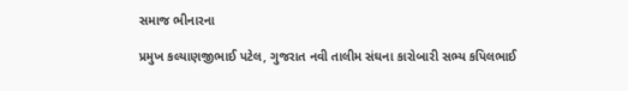સમાજ ભીનારના

પ્રમુખ કલ્યાણજીભાઈ પટેલ, ગુજરાત નવી તાલીમ સંઘના કારોબારી સભ્ય કપિલભાઈ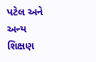પટેલ અને અન્ય શિક્ષણ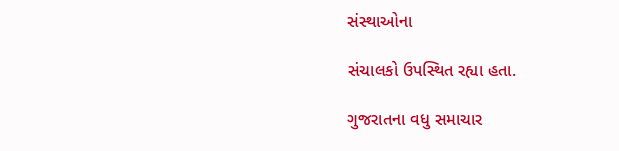સંસ્થાઓના

સંચાલકો ઉપસ્થિત રહ્યા હતા.

ગુજરાતના વધુ સમાચાર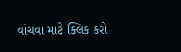વાંચવા માટે ક્લિક કરો